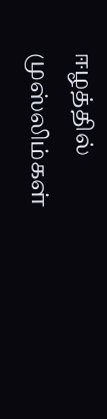ஈழத்தில் முஸ்லிம்கள்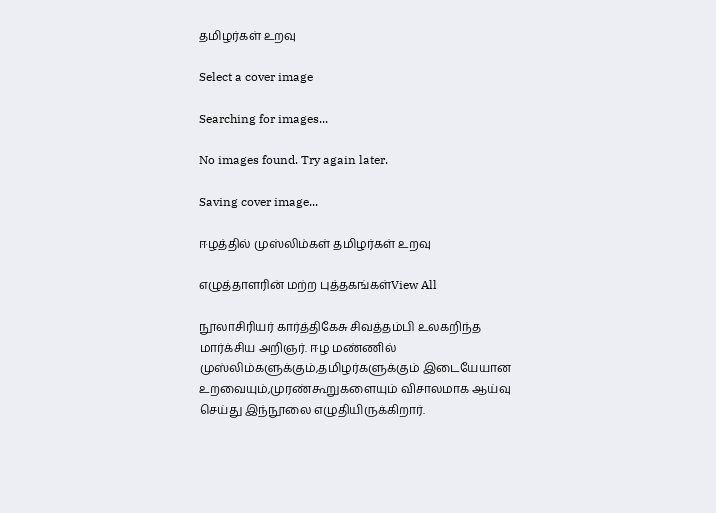தமிழர்கள் உறவு

Select a cover image

Searching for images...

No images found. Try again later.

Saving cover image...

ஈழத்தில் முஸ்லிம்கள் தமிழர்கள் உறவு

எழுத்தாளரின் மற்ற புத்தகங்கள்View All

நூலாசிரியர் கார்த்திகேசு சிவத்தம்பி உலகறிந்த மார்க்சிய அறிஞர். ஈழ மண்ணில் முஸ்லிம்களுக்கும்,தமிழர்களுக்கும் இடையேயான உறவையும்,முரண்கூறுகளையும் விசாலமாக ஆய்வு செய்து இந்நூலை எழுதியிருக்கிறார்.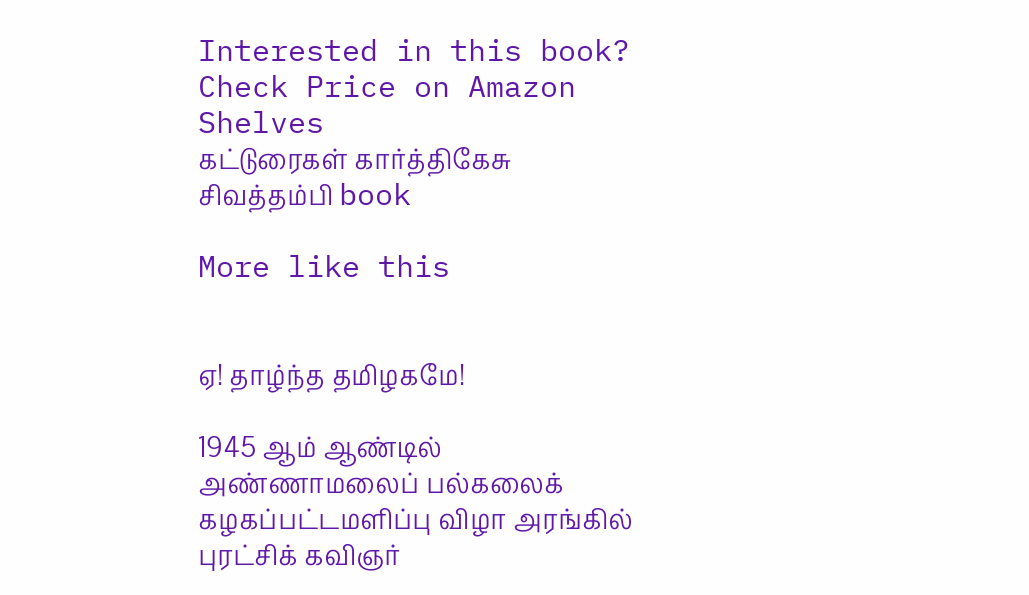Interested in this book? Check Price on Amazon
Shelves
கட்டுரைகள் கார்த்திகேசு சிவத்தம்பி book

More like this


ஏ! தாழ்ந்த தமிழகமே!

1945 ஆம் ஆண்டில் அண்ணாமலைப் பல்கலைக் கழகப்பட்டமளிப்பு விழா அரங்கில் புரட்சிக் கவிஞர்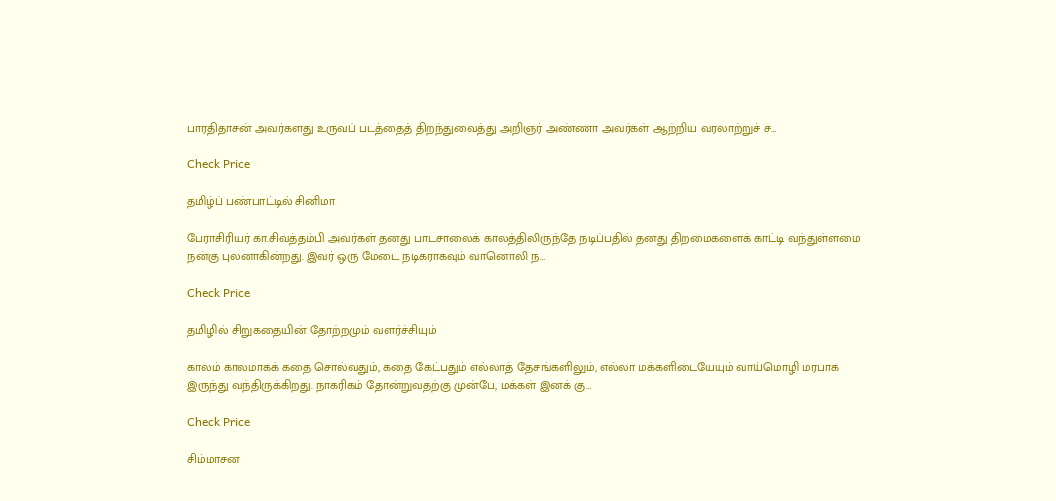பாரதிதாசன் அவர்களது உருவப் படத்தைத் திறந்துவைத்து அறிஞர் அண்ணா அவர்கள் ஆற்றிய வரலாற்றுச் ச…

Check Price

தமிழ்ப் பண்பாட்டில் சினிமா

பேராசிரியர் கா.சிவத்தம்பி அவர்கள் தனது பாடசாலைக் காலத்திலிருந்தே நடிப்பதில் தனது திறமைகளைக் காட்டி வந்துள்ளமை நன்கு புலனாகின்றது. இவர் ஒரு மேடை நடிகராகவும் வானொலி ந…

Check Price

தமிழில் சிறுகதையின் தோற்றமும் வளர்ச்சியும்

காலம் காலமாகக் கதை சொல்வதும், கதை கேட்பதும் எல்லாத் தேசங்களிலும், எல்லா மக்களிடையேயும் வாய்மொழி மரபாக இருந்து வந்திருக்கிறது. நாகரிகம் தோன்றுவதற்கு முன்பே, மக்கள் இனக் கு…

Check Price

சிம்மாசன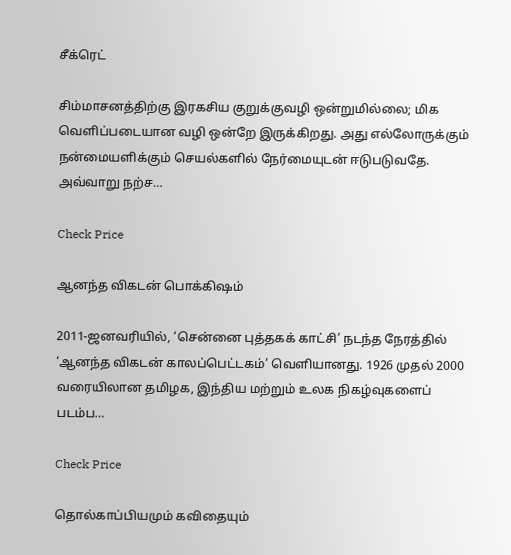சீக்ரெட்

சிம்மாசனத்திற்கு இரகசிய குறுக்குவழி ஒன்றுமில்லை; மிக வெளிப்படையான வழி ஒன்றே இருக்கிறது. அது எல்லோருக்கும் நன்மையளிக்கும் செயல்களில் நேர்மையுடன் ஈடுபடுவதே. அவ்வாறு நற்ச…

Check Price

ஆனந்த விகடன் பொக்கிஷம்

2011-ஜனவரியில், ‘சென்னை புத்தகக் காட்சி’ நடந்த நேரத்தில் ‘ஆனந்த விகடன் காலப்பெட்டகம்’ வெளியானது. 1926 முதல் 2000 வரையிலான தமிழக, இந்திய மற்றும் உலக நிகழ்வுகளைப் படம்ப…

Check Price

தொல்காப்பியமும் கவிதையும்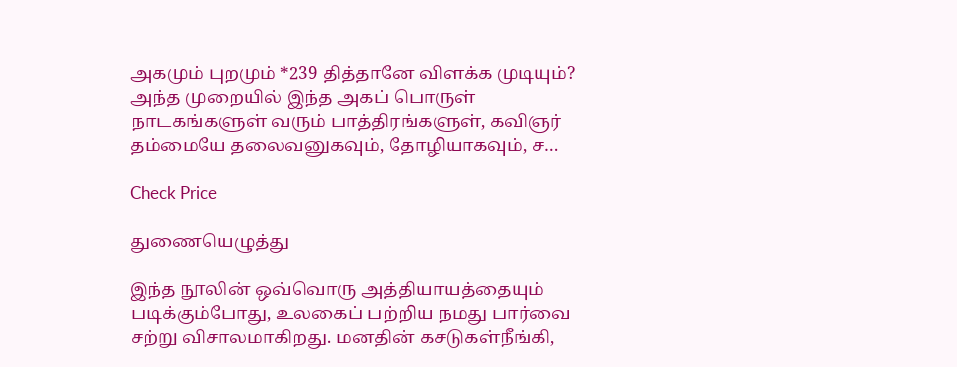அகமும் புறமும் *239 தித்தானே விளக்க முடியும்? அந்த முறையில் இந்த அகப் பொருள் நாடகங்களுள் வரும் பாத்திரங்களுள், கவிஞர் தம்மையே தலைவனுகவும், தோழியாகவும், ச…

Check Price

துணையெழுத்து

இந்த நூலின் ஒவ்வொரு அத்தியாயத்தையும் படிக்கும்போது, உலகைப் பற்றிய நமது பார்வை சற்று விசாலமாகிறது. மனதின் கசடுகள்நீங்கி,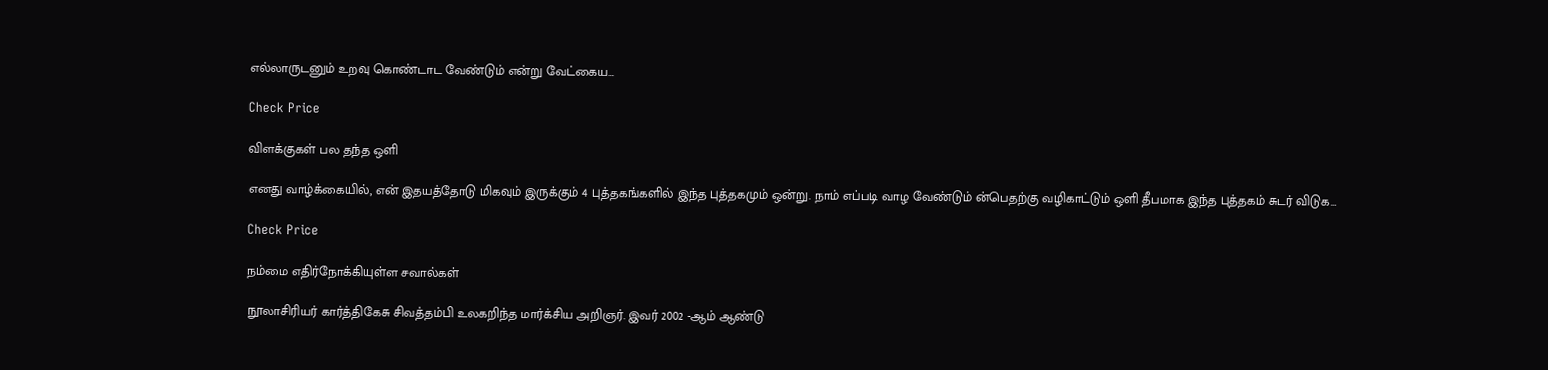எல்லாருடனும் உறவு கொண்டாட வேண்டும் என்று வேட்கைய…

Check Price

விளக்குகள் பல தந்த ஒளி

எனது வாழ்க்கையில், என் இதயத்தோடு மிகவும் இருக்கும் 4 புத்தகங்களில் இந்த புத்தகமும் ஒன்று. நாம் எப்படி வாழ வேண்டும் ன்பெதற்கு வழிகாட்டும் ஒளி தீபமாக இந்த புத்தகம் சுடர் விடுக…

Check Price

நம்மை எதிர்நோக்கியுள்ள சவால்கள்

நூலாசிரியர் கார்த்திகேசு சிவத்தம்பி உலகறிந்த மார்க்சிய அறிஞர். இவர் 2002 -ஆம் ஆண்டு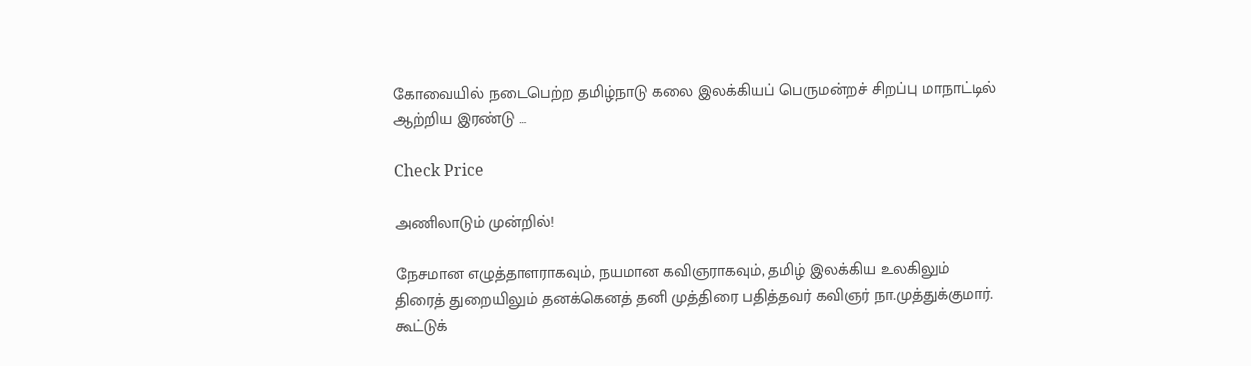கோவையில் நடைபெற்ற தமிழ்நாடு கலை இலக்கியப் பெருமன்றச் சிறப்பு மாநாட்டில் ஆற்றிய இரண்டு …

Check Price

அணிலாடும் முன்றில்!

நேசமான எழுத்தாளராகவும், நயமான கவிஞராகவும், தமிழ் இலக்கிய உலகிலும் திரைத் துறையிலும் தனக்கெனத் தனி முத்திரை பதித்தவர் கவிஞர் நா.முத்துக்குமார். கூட்டுக்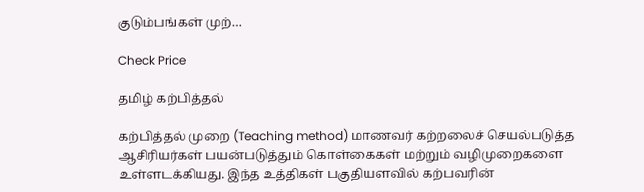குடும்பங்கள் முற்…

Check Price

தமிழ் கற்பித்தல்

கற்பித்தல் முறை (Teaching method) மாணவர் கற்றலைச் செயல்படுத்த ஆசிரியர்கள் பயன்படுத்தும் கொள்கைகள் மற்றும் வழிமுறைகளை உள்ளடக்கியது. இந்த உத்திகள் பகுதியளவில் கற்பவரின்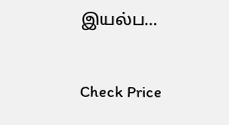இயல்ப…

Check Price